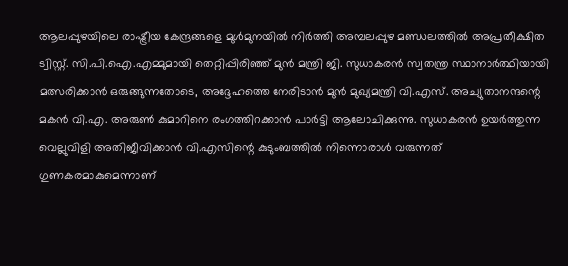ആലപ്പുഴയിലെ രാഷ്ട്രീയ കേന്ദ്രങ്ങളെ മുൾമുനയിൽ നിർത്തി അമ്പലപ്പുഴ മണ്ഡലത്തിൽ അപ്രതീക്ഷിത ട്വിസ്റ്റ്. സി.പി.ഐ.എമ്മുമായി തെറ്റിപ്പിരിഞ്ഞ് മുൻ മന്ത്രി ജി. സുധാകരൻ സ്വതന്ത്ര സ്ഥാനാർത്ഥിയായി മത്സരിക്കാൻ ഒരുങ്ങുന്നതോടെ, അദ്ദേഹത്തെ നേരിടാൻ മുൻ മുഖ്യമന്ത്രി വി.എസ്. അച്യുതാനന്ദന്റെ മകൻ വി.എ. അരുൺ കുമാറിനെ രംഗത്തിറക്കാൻ പാർട്ടി ആലോചിക്കുന്നു. സുധാകരൻ ഉയർത്തുന്ന വെല്ലുവിളി അതിജീവിക്കാൻ വി.എസിന്റെ കുടുംബത്തിൽ നിന്നൊരാൾ വരുന്നത് ഗുണകരമാകുമെന്നാണ്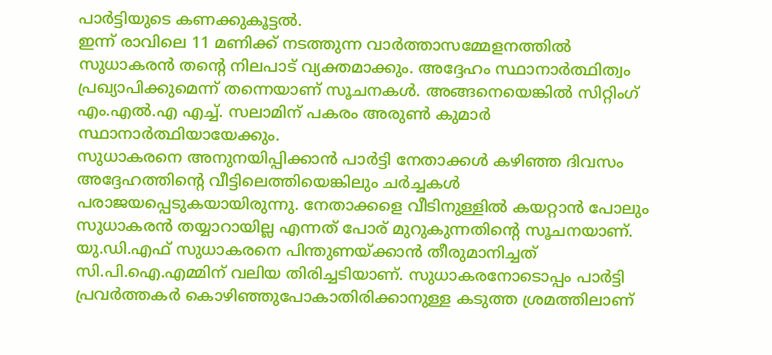പാർട്ടിയുടെ കണക്കുകൂട്ടൽ.
ഇന്ന് രാവിലെ 11 മണിക്ക് നടത്തുന്ന വാർത്താസമ്മേളനത്തിൽ സുധാകരൻ തന്റെ നിലപാട് വ്യക്തമാക്കും. അദ്ദേഹം സ്ഥാനാർത്ഥിത്വം പ്രഖ്യാപിക്കുമെന്ന് തന്നെയാണ് സൂചനകൾ. അങ്ങനെയെങ്കിൽ സിറ്റിംഗ് എം.എൽ.എ എച്ച്. സലാമിന് പകരം അരുൺ കുമാർ സ്ഥാനാർത്ഥിയായേക്കും.
സുധാകരനെ അനുനയിപ്പിക്കാൻ പാർട്ടി നേതാക്കൾ കഴിഞ്ഞ ദിവസം അദ്ദേഹത്തിന്റെ വീട്ടിലെത്തിയെങ്കിലും ചർച്ചകൾ പരാജയപ്പെടുകയായിരുന്നു. നേതാക്കളെ വീടിനുള്ളിൽ കയറ്റാൻ പോലും സുധാകരൻ തയ്യാറായില്ല എന്നത് പോര് മുറുകുന്നതിന്റെ സൂചനയാണ്.
യു.ഡി.എഫ് സുധാകരനെ പിന്തുണയ്ക്കാൻ തീരുമാനിച്ചത് സി.പി.ഐ.എമ്മിന് വലിയ തിരിച്ചടിയാണ്. സുധാകരനോടൊപ്പം പാർട്ടി പ്രവർത്തകർ കൊഴിഞ്ഞുപോകാതിരിക്കാനുള്ള കടുത്ത ശ്രമത്തിലാണ്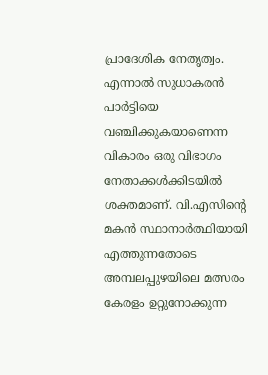പ്രാദേശിക നേതൃത്വം.
എന്നാൽ സുധാകരൻ പാർട്ടിയെ വഞ്ചിക്കുകയാണെന്ന വികാരം ഒരു വിഭാഗം നേതാക്കൾക്കിടയിൽ ശക്തമാണ്. വി.എസിന്റെ മകൻ സ്ഥാനാർത്ഥിയായി എത്തുന്നതോടെ അമ്പലപ്പുഴയിലെ മത്സരം കേരളം ഉറ്റുനോക്കുന്ന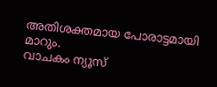അതിശക്തമായ പോരാട്ടമായി മാറും.
വാചകം ന്യൂസ്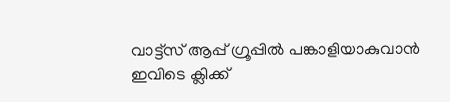വാട്ട്സ് ആപ്പ് ഗ്രൂപ്പിൽ പങ്കാളിയാകുവാൻ
ഇവിടെ ക്ലിക്ക്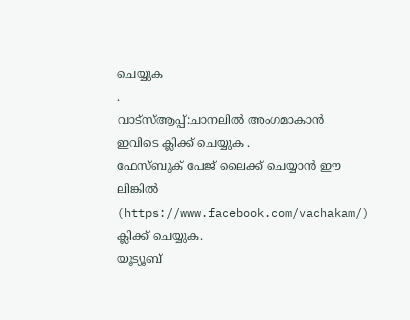ചെയ്യുക
.
വാട്സ്ആപ്പ്:ചാനലിൽ അംഗമാകാൻ ഇവിടെ ക്ലിക്ക് ചെയ്യുക .
ഫേസ്ബുക് പേജ് ലൈക്ക് ചെയ്യാൻ ഈ ലിങ്കിൽ (https://www.facebook.com/vachakam/) ക്ലിക്ക് ചെയ്യുക.
യൂട്യൂബ്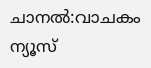ചാനൽ:വാചകം ന്യൂസ്